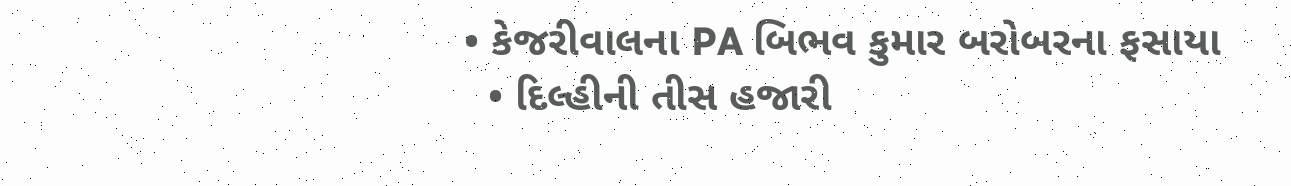• કેજરીવાલના PA બિભવ કુમાર બરોબરના ફસાયા
  • દિલ્હીની તીસ હજારી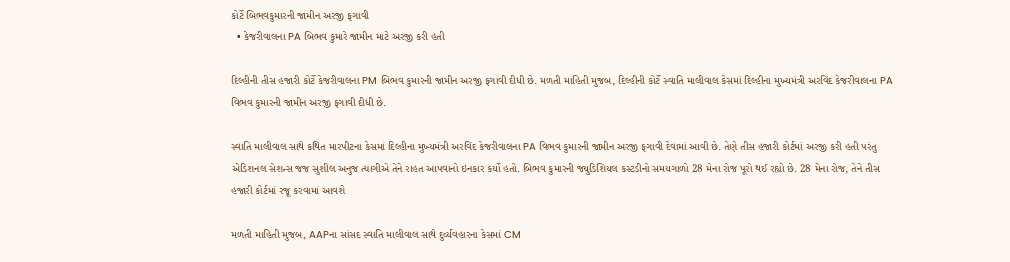કોર્ટે બિભવકુમારની જામીન અરજી ફગાવી
  • કેજરીવાલના PA બિભવ કુમારે જામીન માટે અરજી કરી હતી

દિલ્હીની તીસ હજારી કોર્ટે કેજરીવાલના PM બિભવ કુમારની જામીન અરજી ફગાવી દીધી છે. મળતી માહિતી મુજબ, દિલ્હીની કોર્ટે સ્વાતિ માલીવાલ કેસમાં દિલ્હીના મુખ્યમંત્રી અરવિંદ કેજરીવાલના PA વિભવ કુમારની જામીન અરજી ફગાવી દીધી છે.

સ્વાતિ માલીવાલ સાથે કથિત મારપીટના કેસમાં દિલ્હીના મુખ્યમંત્રી અરવિંદ કેજરીવાલના PA વિભવ કુમારની જામીન અરજી ફગાવી દેવામાં આવી છે. તેણે તીસ હજારી કોર્ટમાં અરજી કરી હતી પરંતુ એડિશનલ સેશન્સ જજ સુશીલ અનુજ ત્યાગીએ તેને રાહત આપવાનો ઇનકાર કર્યો હતો. બિભવ કુમારની જ્યુડિશિયલ કસ્ટડીનો સમયગાળો 28 મેના રોજ પૂરો થઈ રહ્યો છે. 28 મેના રોજ, તેને તીસ હજારી કોર્ટમાં રજૂ કરવામાં આવશે

મળતી માહિતી મુજબ, AAPના સાંસદ સ્વાતિ માલીવાલ સાથે દુર્વ્યવહારના કેસમાં CM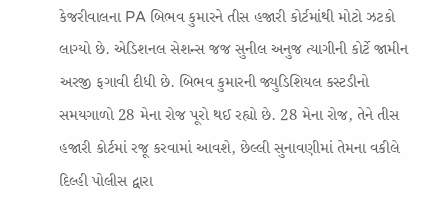કેજરીવાલના PA બિભવ કુમારને તીસ હજારી કોર્ટમાંથી મોટો ઝટકો લાગ્યો છે. એડિશનલ સેશન્સ જજ સુનીલ અનુજ ત્યાગીની કોર્ટે જામીન અરજી ફગાવી દીધી છે. બિભવ કુમારની જ્યુડિશિયલ કસ્ટડીનો સમયગાળો 28 મેના રોજ પૂરો થઈ રહ્યો છે. 28 મેના રોજ, તેને તીસ હજારી કોર્ટમાં રજૂ કરવામાં આવશે, છેલ્લી સુનાવણીમાં તેમના વકીલે દિલ્હી પોલીસ દ્વારા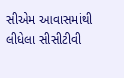સીએમ આવાસમાંથી લીધેલા સીસીટીવી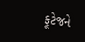ફૂટેજને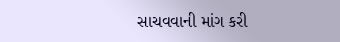સાચવવાની માંગ કરી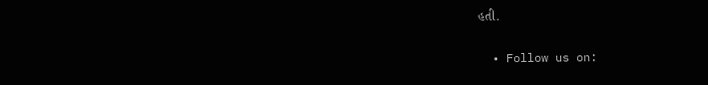હતી.

  • Follow us on: